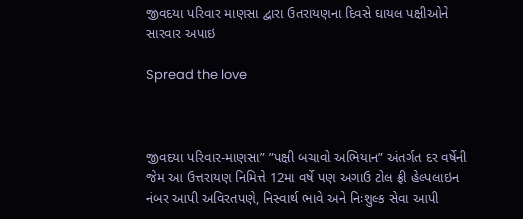જીવદયા પરિવાર માણસા દ્વારા ઉતરાયણના દિવસે ઘાયલ પક્ષીઓને સારવાર અપાઇ

Spread the love



જીવદયા પરિવાર-માણસા” ”પક્ષી બચાવો અભિયાન” અંતર્ગત દર વર્ષેની જેમ આ ઉત્તરાયણ નિમિત્તે 12મા વર્ષે પણ અગાઉ ટોલ ફ્રી હેલ્પલાઇન નંબર આપી અવિરતપણે, નિસ્વાર્થ ભાવે અને નિઃશુલ્ક સેવા આપી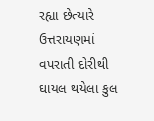રહ્યા છેત્યારે ઉત્તરાયણમાં વપરાતી દોરીથી ઘાયલ થયેલા કુલ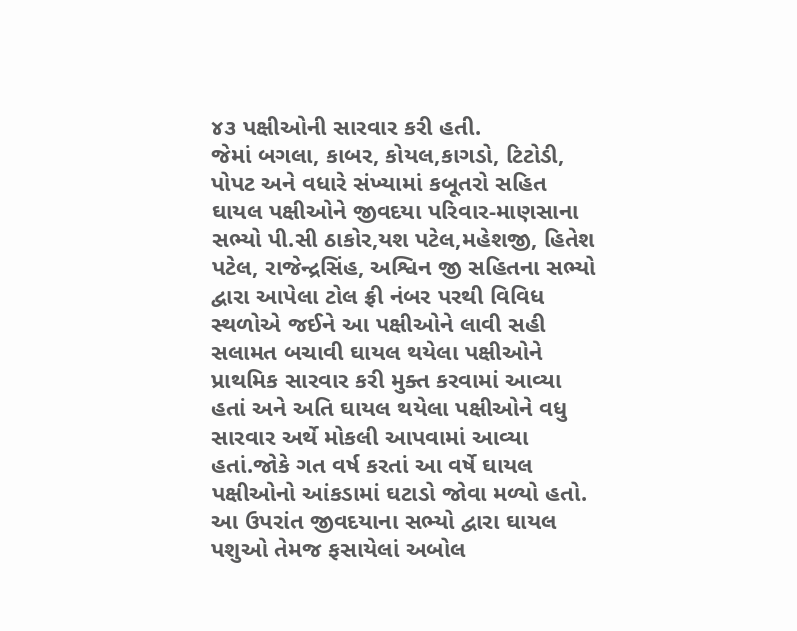૪૩ પક્ષીઓની સારવાર કરી હતી.
જેમાં બગલા, કાબર, કોયલ,કાગડો, ટિટોડી, પોપટ અને વધારે સંખ્યામાં કબૂતરો સહિત ઘાયલ પક્ષીઓને જીવદયા પરિવાર-માણસાના સભ્યો પી.સી ઠાકોર,યશ પટેલ,મહેશજી, હિતેશ પટેલ, રાજેન્દ્રસિંહ, અશ્વિન જી સહિતના સભ્યો દ્વારા આપેલા ટોલ ફ્રી નંબર પરથી વિવિધ સ્થળોએ જઈને આ પક્ષીઓને લાવી સહી સલામત બચાવી ઘાયલ થયેલા પક્ષીઓને પ્રાથમિક સારવાર કરી મુક્ત કરવામાં આવ્યા હતાં અને અતિ ઘાયલ થયેલા પક્ષીઓને વધુ સારવાર અર્થે મોકલી આપવામાં આવ્યા હતાં.જોકે ગત વર્ષ કરતાં આ વર્ષે ઘાયલ પક્ષીઓનો આંકડામાં ઘટાડો જોવા મળ્યો હતો.
આ ઉપરાંત જીવદયાના સભ્યો દ્વારા ઘાયલ પશુઓ તેમજ ફસાયેલાં અબોલ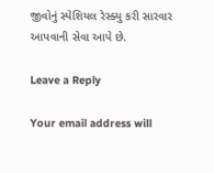જીવોનું સ્પેશિયલ રેસ્ક્યુ કરી સારવાર આપવાની સેવા આપે છે.

Leave a Reply

Your email address will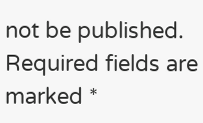not be published. Required fields are marked *